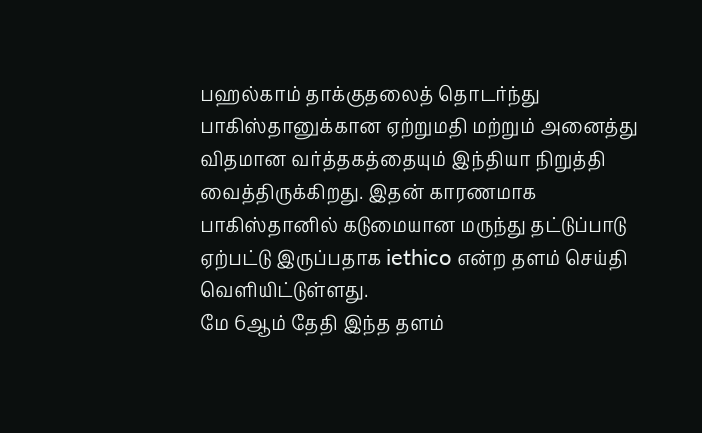பஹல்காம் தாக்குதலைத் தொடர்ந்து பாகிஸ்தானுக்கான ஏற்றுமதி மற்றும் அனைத்து விதமான வர்த்தகத்தையும் இந்தியா நிறுத்தி வைத்திருக்கிறது. இதன் காரணமாக பாகிஸ்தானில் கடுமையான மருந்து தட்டுப்பாடு ஏற்பட்டு இருப்பதாக iethico என்ற தளம் செய்தி வெளியிட்டுள்ளது.
மே 6ஆம் தேதி இந்த தளம்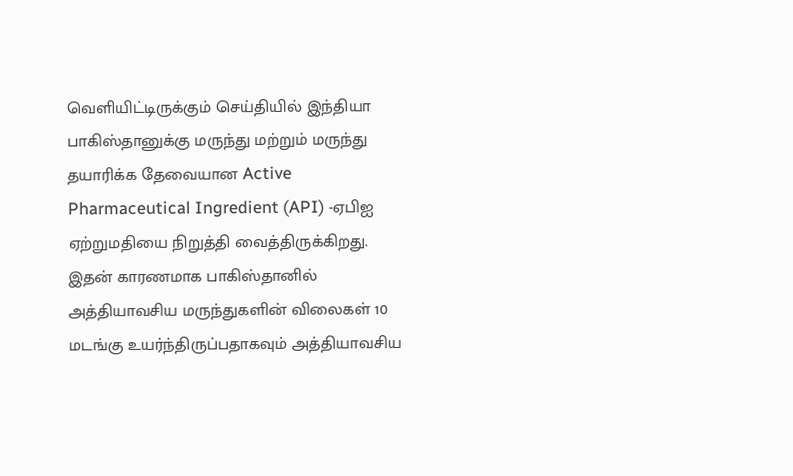வெளியிட்டிருக்கும் செய்தியில் இந்தியா பாகிஸ்தானுக்கு மருந்து மற்றும் மருந்து தயாரிக்க தேவையான Active Pharmaceutical Ingredient (API) -ஏபிஐ ஏற்றுமதியை நிறுத்தி வைத்திருக்கிறது. இதன் காரணமாக பாகிஸ்தானில் அத்தியாவசிய மருந்துகளின் விலைகள் 10 மடங்கு உயர்ந்திருப்பதாகவும் அத்தியாவசிய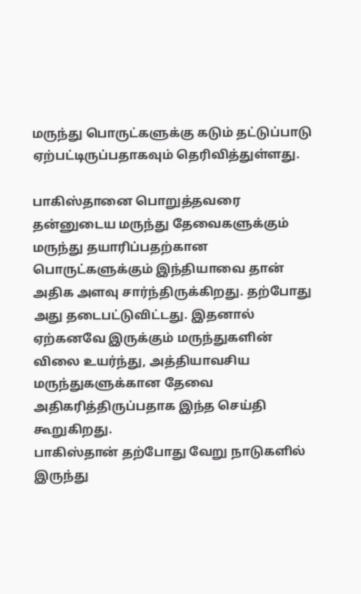மருந்து பொருட்களுக்கு கடும் தட்டுப்பாடு ஏற்பட்டிருப்பதாகவும் தெரிவித்துள்ளது.

பாகிஸ்தானை பொறுத்தவரை தன்னுடைய மருந்து தேவைகளுக்கும் மருந்து தயாரிப்பதற்கான பொருட்களுக்கும் இந்தியாவை தான் அதிக அளவு சார்ந்திருக்கிறது. தற்போது அது தடைபட்டுவிட்டது. இதனால் ஏற்கனவே இருக்கும் மருந்துகளின் விலை உயர்ந்து, அத்தியாவசிய மருந்துகளுக்கான தேவை அதிகரித்திருப்பதாக இந்த செய்தி கூறுகிறது.
பாகிஸ்தான் தற்போது வேறு நாடுகளில் இருந்து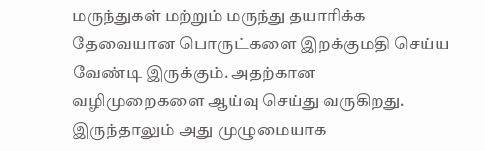மருந்துகள் மற்றும் மருந்து தயாரிக்க தேவையான பொருட்களை இறக்குமதி செய்ய வேண்டி இருக்கும். அதற்கான வழிமுறைகளை ஆய்வு செய்து வருகிறது. இருந்தாலும் அது முழுமையாக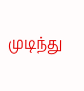முடிந்து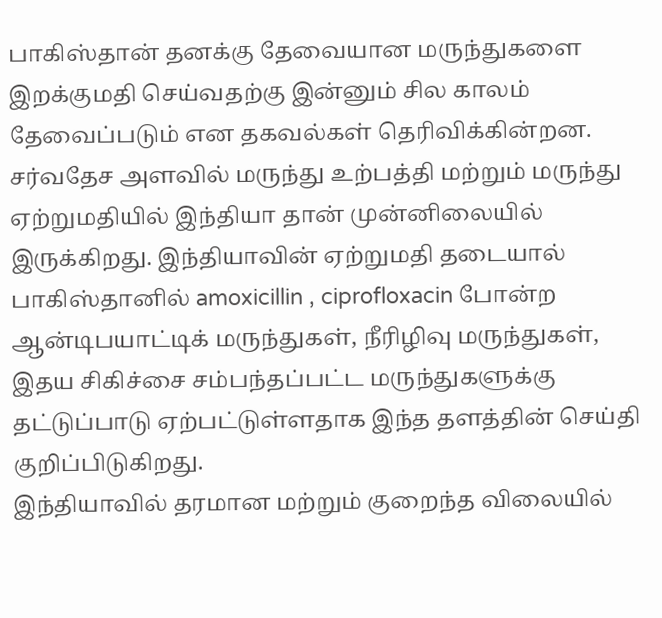பாகிஸ்தான் தனக்கு தேவையான மருந்துகளை இறக்குமதி செய்வதற்கு இன்னும் சில காலம் தேவைப்படும் என தகவல்கள் தெரிவிக்கின்றன.
சர்வதேச அளவில் மருந்து உற்பத்தி மற்றும் மருந்து ஏற்றுமதியில் இந்தியா தான் முன்னிலையில் இருக்கிறது. இந்தியாவின் ஏற்றுமதி தடையால் பாகிஸ்தானில் amoxicillin , ciprofloxacin போன்ற ஆன்டிபயாட்டிக் மருந்துகள், நீரிழிவு மருந்துகள், இதய சிகிச்சை சம்பந்தப்பட்ட மருந்துகளுக்கு தட்டுப்பாடு ஏற்பட்டுள்ளதாக இந்த தளத்தின் செய்தி குறிப்பிடுகிறது.
இந்தியாவில் தரமான மற்றும் குறைந்த விலையில்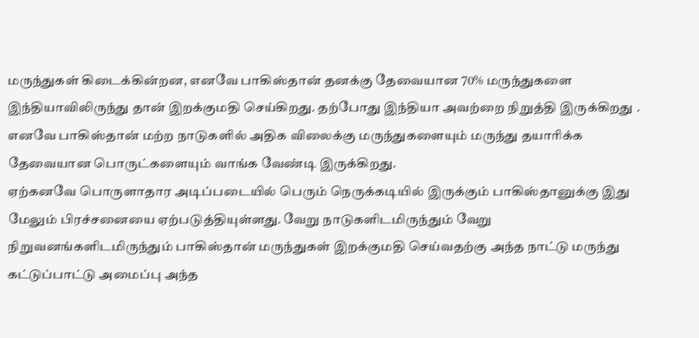மருந்துகள் கிடைக்கின்றன, எனவே பாகிஸ்தான் தனக்கு தேவையான 70% மருந்துகளை இந்தியாவிலிருந்து தான் இறக்குமதி செய்கிறது. தற்போது இந்தியா அவற்றை நிறுத்தி இருக்கிறது . எனவே பாகிஸ்தான் மற்ற நாடுகளில் அதிக விலைக்கு மருந்துகளையும் மருந்து தயாரிக்க தேவையான பொருட்களையும் வாங்க வேண்டி இருக்கிறது.
ஏற்கனவே பொருளாதார அடிப்படையில் பெரும் நெருக்கடியில் இருக்கும் பாகிஸ்தானுக்கு இது மேலும் பிரச்சனையை ஏற்படுத்தியுள்ளது. வேறு நாடுகளிடமிருந்தும் வேறு நிறுவனங்களிடமிருந்தும் பாகிஸ்தான் மருந்துகள் இறக்குமதி செய்வதற்கு அந்த நாட்டு மருந்து கட்டுப்பாட்டு அமைப்பு அந்த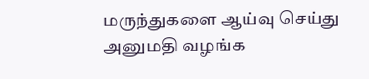மருந்துகளை ஆய்வு செய்து அனுமதி வழங்க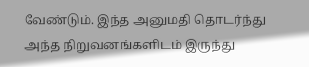வேண்டும். இந்த அனுமதி தொடர்ந்து அந்த நிறுவனங்களிடம் இருந்து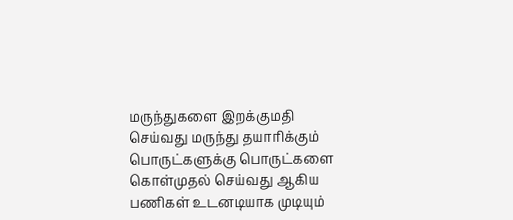மருந்துகளை இறக்குமதி செய்வது மருந்து தயாரிக்கும் பொருட்களுக்கு பொருட்களை கொள்முதல் செய்வது ஆகிய பணிகள் உடனடியாக முடியும்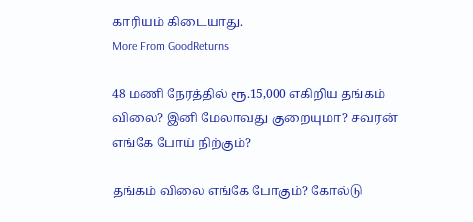காரியம் கிடையாது.
More From GoodReturns

48 மணி நேரத்தில் ரூ.15,000 எகிறிய தங்கம் விலை? இனி மேலாவது குறையுமா? சவரன் எங்கே போய் நிற்கும்?

தங்கம் விலை எங்கே போகும்? கோல்டு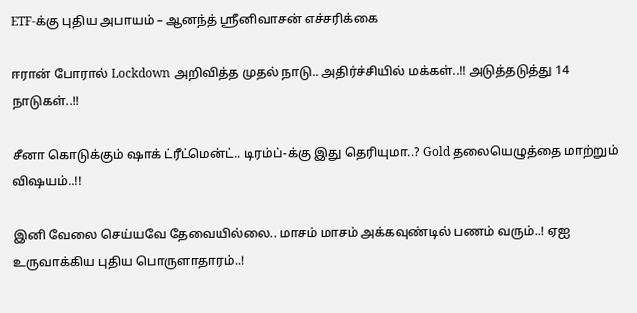ETF-க்கு புதிய அபாயம் – ஆனந்த் ஸ்ரீனிவாசன் எச்சரிக்கை

ஈரான் போரால் Lockdown அறிவித்த முதல் நாடு.. அதிர்ச்சியில் மக்கள்..!! அடுத்தடுத்து 14 நாடுகள்..!!

சீனா கொடுக்கும் ஷாக் ட்ரீட்மென்ட்.. டிரம்ப்-க்கு இது தெரியுமா..? Gold தலையெழுத்தை மாற்றும் விஷயம்..!!

இனி வேலை செய்யவே தேவையில்லை.. மாசம் மாசம் அக்கவுண்டில் பணம் வரும்..! ஏஐ உருவாக்கிய புதிய பொருளாதாரம்..!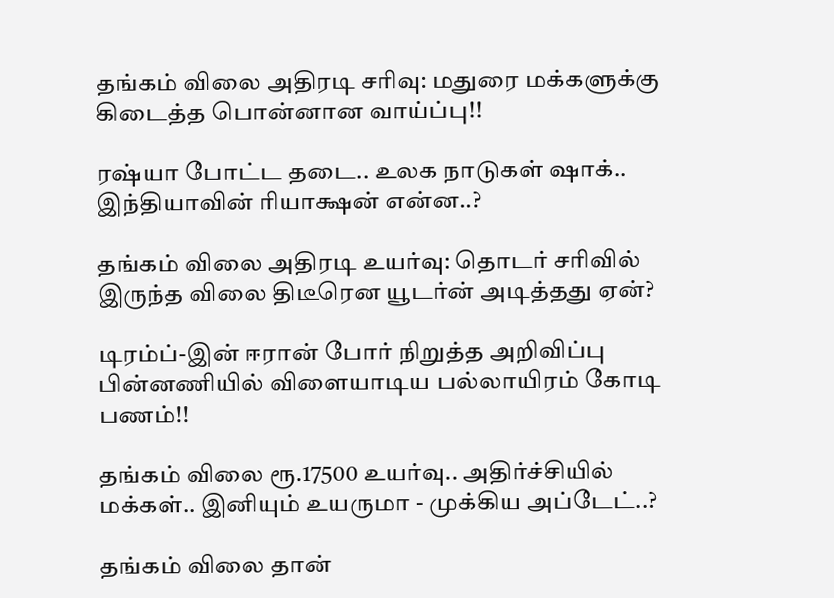தங்கம் விலை அதிரடி சரிவு: மதுரை மக்களுக்கு கிடைத்த பொன்னான வாய்ப்பு!!

ரஷ்யா போட்ட தடை.. உலக நாடுகள் ஷாக்.. இந்தியாவின் ரியாக்ஷன் என்ன..?

தங்கம் விலை அதிரடி உயர்வு: தொடர் சரிவில் இருந்த விலை திடீரென யூடர்ன் அடித்தது ஏன்?

டிரம்ப்-இன் ஈரான் போர் நிறுத்த அறிவிப்பு பின்னணியில் விளையாடிய பல்லாயிரம் கோடி பணம்!!

தங்கம் விலை ரூ.17500 உயர்வு.. அதிர்ச்சியில் மக்கள்.. இனியும் உயருமா - முக்கிய அப்டேட்..?

தங்கம் விலை தான்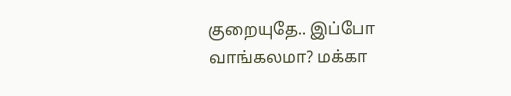குறையுதே.. இப்போ வாங்கலமா? மக்கா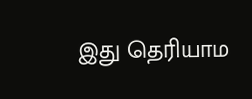இது தெரியாம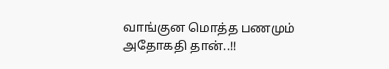வாங்குன மொத்த பணமும் அதோகதி தான்..!!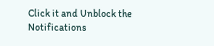Click it and Unblock the Notifications